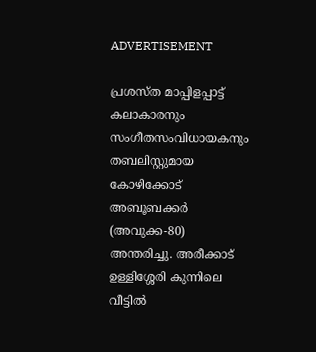ADVERTISEMENT

പ്രശസ്ത മാപ്പിളപ്പാട്ട് കലാകാരനും സംഗീതസംവിധായകനും തബലിസ്റ്റുമായ കോഴിക്കോട് അബൂബക്കർ (അവുക്ക-80) അന്തരിച്ചു. അരീക്കാട് ഉള്ളിശ്ശേരി കുന്നിലെ വീട്ടിൽ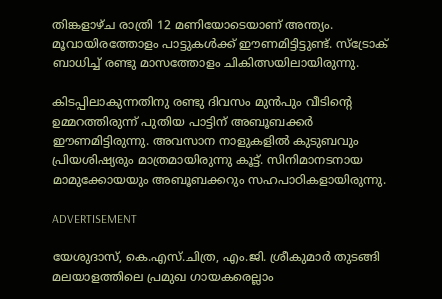തിങ്കളാഴ്ച രാത്രി 12 മണിയോടെയാണ് അന്ത്യം. മൂവായിരത്തോളം പാട്ടുകൾക്ക് ഈണമിട്ടിട്ടുണ്ട്. സ്‌ട്രോക് ബാധിച്ച്‌ രണ്ടു മാസത്തോളം ചികിത്സയിലായിരുന്നു.

കിടപ്പിലാകുന്നതിനു രണ്ടു ദിവസം മുൻപും വീടിന്റെ ഉമ്മറത്തിരുന്ന്‌ പുതിയ പാട്ടിന് അബൂബക്കർ ഈണമിട്ടിരുന്നു. അവസാന നാളുകളിൽ കുടുബവും പ്രിയശിഷ്യരും മാത്രമായിരുന്നു കൂട്ട്. സിനിമാനടനായ മാമുക്കോയയും അബൂബക്കറും സഹപാഠികളായിരുന്നു.

ADVERTISEMENT

യേശുദാസ്, കെ.എസ്.ചിത്ര, എം.ജി. ശ്രീകുമാർ തുടങ്ങി മലയാളത്തിലെ പ്രമുഖ ഗായകരെല്ലാം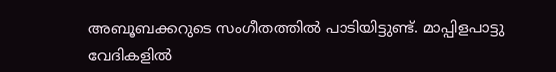അബൂബക്കറുടെ സംഗീതത്തിൽ പാടിയിട്ടുണ്ട്. മാപ്പിളപാട്ടു വേദികളിൽ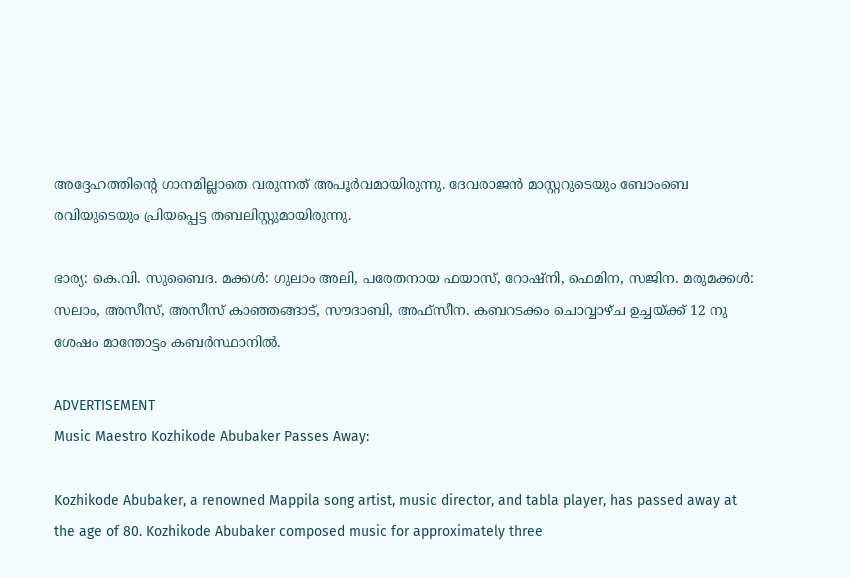അദ്ദേഹത്തിന്റെ ഗാനമില്ലാതെ വരുന്നത് അപൂർവമായിരുന്നു. ദേവരാജൻ മാസ്റ്ററുടെയും ബോംബെ രവിയുടെയും പ്രിയപ്പെട്ട തബലിസ്റ്റുമായിരുന്നു.

ഭാര്യ: കെ.വി. സുബൈദ. മക്കൾ: ഗുലാം അലി, പരേതനായ ഫയാസ്, റോഷ്‌നി, ഫെമിന, സജിന. മരുമക്കൾ: സലാം, അസീസ്, അസീസ് കാഞ്ഞങ്ങാട്, സൗദാബി, അഫ്‌സീന. കബറടക്കം ചൊവ്വാഴ്ച ഉച്ചയ്ക്ക് 12 നു ശേഷം മാന്തോട്ടം കബർസ്ഥാനിൽ.

ADVERTISEMENT
Music Maestro Kozhikode Abubaker Passes Away:

Kozhikode Abubaker, a renowned Mappila song artist, music director, and tabla player, has passed away at the age of 80. Kozhikode Abubaker composed music for approximately three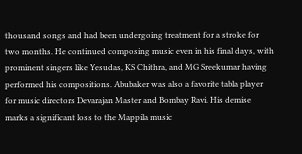thousand songs and had been undergoing treatment for a stroke for two months. He continued composing music even in his final days, with prominent singers like Yesudas, KS Chithra, and MG Sreekumar having performed his compositions. Abubaker was also a favorite tabla player for music directors Devarajan Master and Bombay Ravi. His demise marks a significant loss to the Mappila music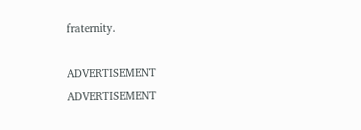fraternity.

ADVERTISEMENT
ADVERTISEMENT